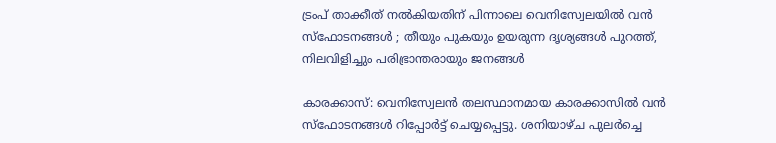ട്രംപ് താക്കീത് നൽകിയതിന് പിന്നാലെ വെനിസ്വേലയിൽ വൻ സ്ഫോടനങ്ങൾ ; തീയും പുകയും ഉയരുന്ന ദൃശ്യങ്ങൾ പുറത്ത്, നിലവിളിച്ചും പരിഭ്രാന്തരായും ജനങ്ങൾ

കാരക്കാസ്: വെനിസ്വേലൻ തലസ്ഥാനമായ കാരക്കാസിൽ വൻ സ്ഫോടനങ്ങൾ റിപ്പോർട്ട് ചെയ്യപ്പെട്ടു. ശനിയാഴ്ച പുലർച്ചെ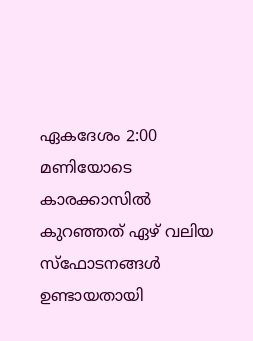ഏകദേശം 2:00 മണിയോടെ കാരക്കാസിൽ കുറഞ്ഞത് ഏഴ് വലിയ സ്ഫോടനങ്ങൾ ഉണ്ടായതായി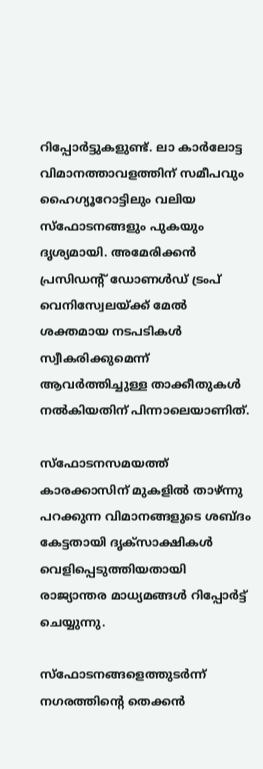റിപ്പോർട്ടുകളുണ്ട്. ലാ കാർലോട്ട വിമാനത്താവളത്തിന് സമീപവും ഹൈഗ്യൂറോട്ടിലും വലിയ സ്ഫോടനങ്ങളും പുകയും ദൃശ്യമായി. അമേരിക്കൻ പ്രസിഡന്റ് ഡോണൾഡ് ട്രംപ് വെനിസ്വേലയ്ക്ക് മേൽ ശക്തമായ നടപടികൾ സ്വീകരിക്കുമെന്ന് ആവർത്തിച്ചുള്ള താക്കീതുകൾ നൽകിയതിന് പിന്നാലെയാണിത്.

സ്ഫോടനസമയത്ത് കാരക്കാസിന് മുകളിൽ താഴ്ന്നു പറക്കുന്ന വിമാനങ്ങളുടെ ശബ്ദം കേട്ടതായി ദൃക്സാക്ഷികൾ വെളിപ്പെടുത്തിയതായി രാജ്യാന്തര മാധ്യമങ്ങൾ റിപ്പോർട്ട് ചെയ്യുന്നു.

സ്ഫോടനങ്ങളെത്തുടർന്ന് നഗരത്തിന്റെ തെക്കൻ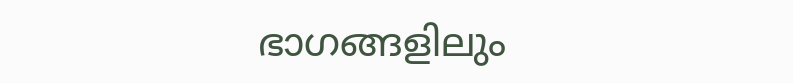ഭാഗങ്ങളിലും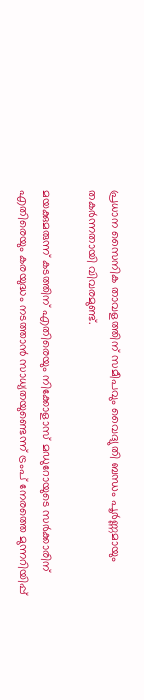പ്രധാന സൈനിക താവളത്തിന് സമീപവും വൈദ്യുതി ബന്ധം പൂർണ്ണമായും തകർന്നതായി വിവരമുണ്ട്.

മയക്കുമരുന്ന് കടത്തിന് എതിരെയും നിക്കോളാസ് മഡുറോയുടെ സർക്കാരിന് എതിരെയും കരയുദ്ധം നടത്താൻ സാധ്യതയുണ്ടെന്ന് ട്രംപ് നേരത്തെ മുന്നറിയിപ്പ്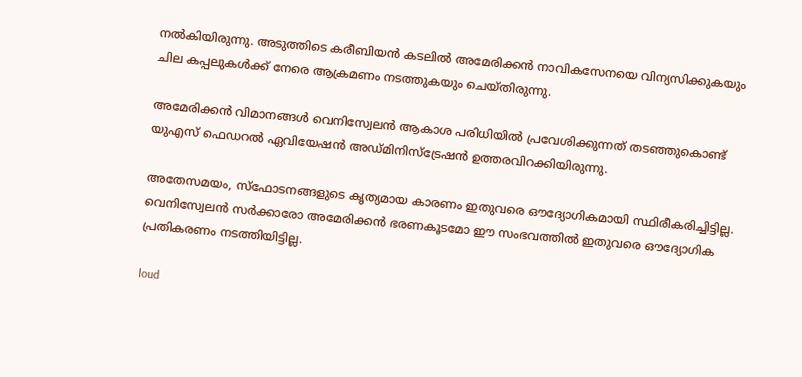നൽകിയിരുന്നു. അടുത്തിടെ കരീബിയൻ കടലിൽ അമേരിക്കൻ നാവികസേനയെ വിന്യസിക്കുകയും ചില കപ്പലുകൾക്ക് നേരെ ആക്രമണം നടത്തുകയും ചെയ്തിരുന്നു.

അമേരിക്കൻ വിമാനങ്ങൾ വെനിസ്വേലൻ ആകാശ പരിധിയിൽ പ്രവേശിക്കുന്നത് തടഞ്ഞുകൊണ്ട് യുഎസ് ഫെഡറൽ ഏവിയേഷൻ അഡ്മിനിസ്ട്രേഷൻ ഉത്തരവിറക്കിയിരുന്നു.

അതേസമയം, സ്ഫോടനങ്ങളുടെ കൃത്യമായ കാരണം ഇതുവരെ ഔദ്യോഗികമായി സ്ഥിരീകരിച്ചിട്ടില്ല. വെനിസ്വേലൻ സർക്കാരോ അമേരിക്കൻ ഭരണകൂടമോ ഈ സംഭവത്തിൽ ഇതുവരെ ഔദ്യോഗിക പ്രതികരണം നടത്തിയിട്ടില്ല.

loud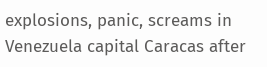explosions, panic, screams in Venezuela capital Caracas after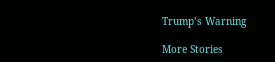Trump’s Warning

More Stories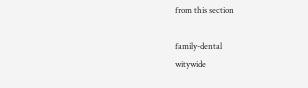from this section

family-dental
witywide